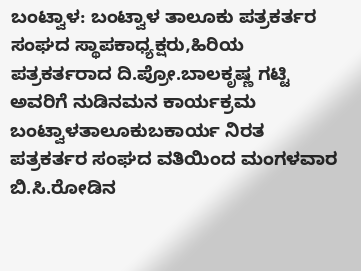ಬಂಟ್ವಾಳ: ಬಂಟ್ವಾಳ ತಾಲೂಕು ಪತ್ರಕರ್ತರ ಸಂಘದ ಸ್ಥಾಪಕಾಧ್ಯಕ್ಷರು,ಹಿರಿಯ ಪತ್ರಕರ್ತರಾದ ದಿ.ಪ್ರೋ.ಬಾಲಕೃಷ್ಣ ಗಟ್ಟಿ ಅವರಿಗೆ ನುಡಿನಮನ ಕಾರ್ಯಕ್ರಮ ಬಂಟ್ವಾಳತಾಲೂಕುಬಕಾರ್ಯ ನಿರತ ಪತ್ರಕರ್ತರ ಸಂಘದ ವತಿಯಿಂದ ಮಂಗಳವಾರ ಬಿ.ಸಿ.ರೋಡಿನ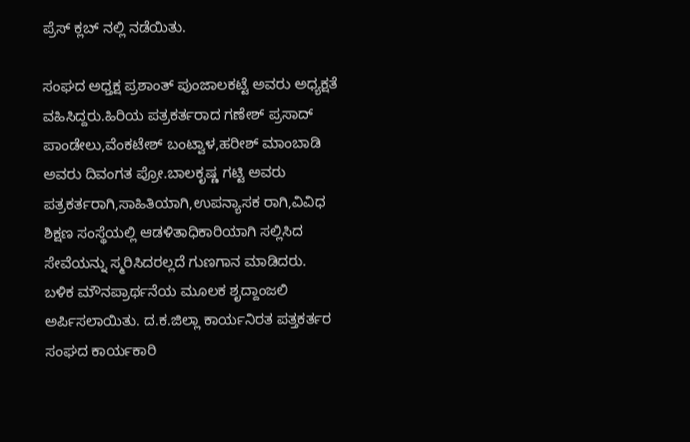ಪ್ರೆಸ್ ಕ್ಲಬ್ ನಲ್ಲಿ ನಡೆಯಿತು.

ಸಂಘದ ಅಧ್ತಕ್ಷ ಪ್ರಶಾಂತ್ ಪುಂಜಾಲಕಟ್ಟೆ ಅವರು ಅಧ್ಯಕ್ಷತೆ ವಹಿಸಿದ್ದರು.ಹಿರಿಯ ಪತ್ರಕರ್ತರಾದ ಗಣೇಶ್ ಪ್ರಸಾದ್ ಪಾಂಡೇಲು,ವೆಂಕಟೇಶ್ ಬಂಟ್ವಾಳ,ಹರೀಶ್ ಮಾಂಬಾಡಿ ಅವರು ದಿವಂಗತ ಪ್ರೋ.ಬಾಲಕೃಷ್ಣ ಗಟ್ಟಿ ಅವರು ಪತ್ರಕರ್ತರಾಗಿ,ಸಾಹಿತಿಯಾಗಿ,ಉಪನ್ಯಾಸಕ ರಾಗಿ,ವಿವಿಧ ಶಿಕ್ಷಣ ಸಂಸ್ಥೆಯಲ್ಲಿ ಆಡಳಿತಾಧಿಕಾರಿಯಾಗಿ ಸಲ್ಲಿಸಿದ ಸೇವೆಯನ್ನು ಸ್ಮರಿಸಿದರಲ್ಲದೆ ಗುಣಗಾನ ಮಾಡಿದರು.
ಬಳಿಕ ಮೌನಪ್ರಾರ್ಥನೆಯ ಮೂಲಕ ಶೃದ್ದಾಂಜಲಿ ಅರ್ಪಿಸಲಾಯಿತು. ದ.ಕ.ಜಿಲ್ಲಾ ಕಾರ್ಯನಿರತ ಪತ್ತಕರ್ತರ ಸಂಘದ ಕಾರ್ಯಕಾರಿ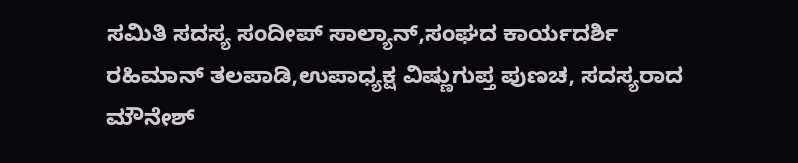ಸಮಿತಿ ಸದಸ್ಯ ಸಂದೀಪ್ ಸಾಲ್ಯಾನ್,ಸಂಘದ ಕಾರ್ಯದರ್ಶಿ ರಹಿಮಾನ್ ತಲಪಾಡಿ,ಉಪಾಧ್ಯಕ್ಷ ವಿಷ್ಣುಗುಪ್ತ ಪುಣಚ, ಸದಸ್ಯರಾದ ಮೌನೇಶ್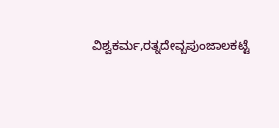ವಿಶ್ವಕರ್ಮ,ರತ್ನದೇವ್ಬಪುಂಜಾಲಕಟ್ಟೆ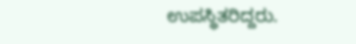ಉಪಸ್ಥಿತರಿದ್ದರು.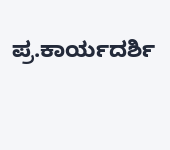ಪ್ರ.ಕಾರ್ಯದರ್ಶಿ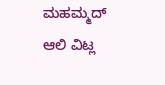ಮಹಮ್ಮದ್ ಆಲಿ ವಿಟ್ಲ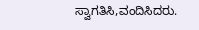ಸ್ವಾಗತಿಸಿ,ವಂದಿಸಿದರು.